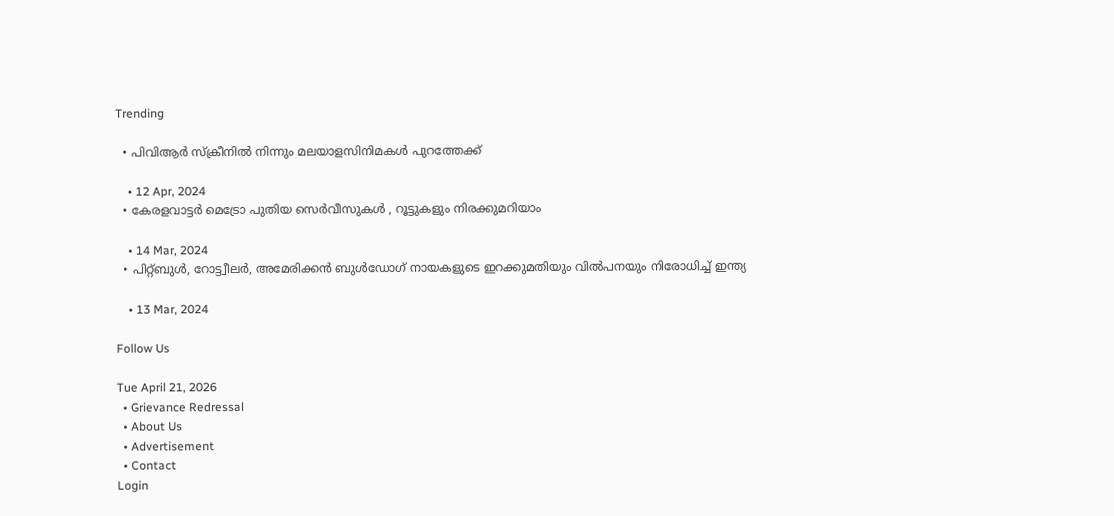Trending

  • പിവിആര്‍ സ്‌ക്രീനില്‍ നിന്നും മലയാളസിനിമകള്‍ പുറത്തേക്ക്‌

    • 12 Apr, 2024
  • കേരളവാട്ടര്‍ മെട്രോ പുതിയ സെര്‍വീസുകള്‍ , റൂട്ടുകളും നിരക്കുമറിയാം

    • 14 Mar, 2024
  • പിറ്റ്‌ബുള്‍, റോട്ട്വീലര്‍, അമേരിക്കന്‍ ബുള്‍ഡോഗ്‌ നായകളുടെ ഇറക്കുമതിയും വില്‍പനയും നിരോധിച്ച്‌ ഇന്ത്യ

    • 13 Mar, 2024

Follow Us

Tue April 21, 2026
  • Grievance Redressal
  • About Us
  • Advertisement
  • Contact
Login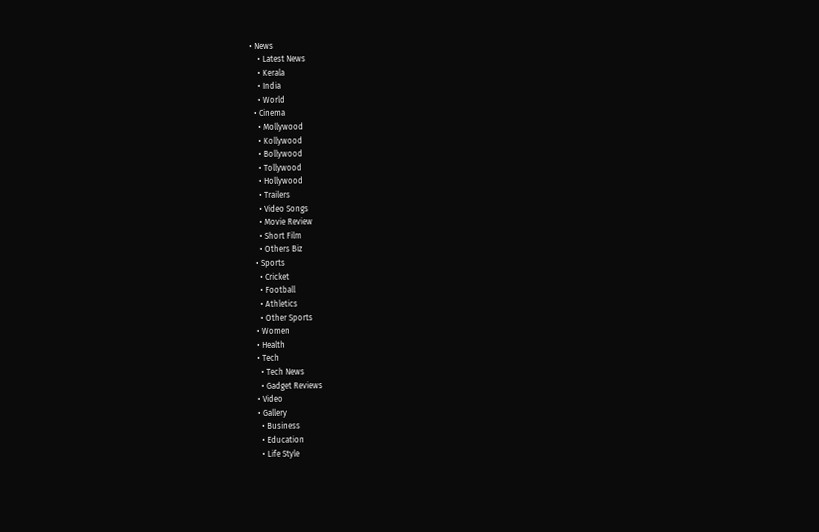• News
    • Latest News
    • Kerala
    • India
    • World
  • Cinema
    • Mollywood
    • Kollywood
    • Bollywood
    • Tollywood
    • Hollywood
    • Trailers
    • Video Songs
    • Movie Review
    • Short Film
    • Others Biz
  • Sports
    • Cricket
    • Football
    • Athletics
    • Other Sports
  • Women
  • Health
  • Tech
    • Tech News
    • Gadget Reviews
  • Video
  • Gallery
    • Business
    • Education
    • Life Style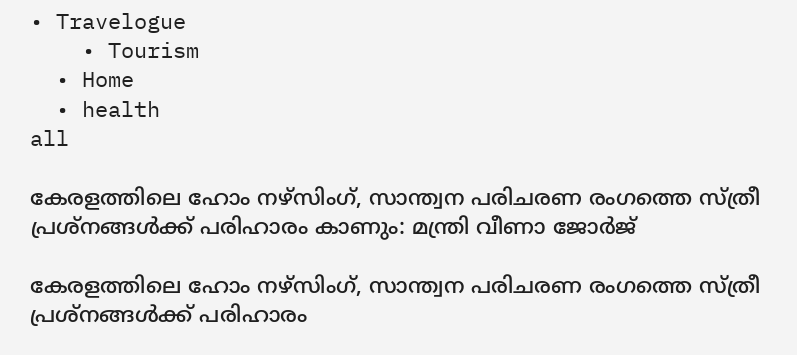• Travelogue
    • Tourism
  • Home
  • health
all

കേരളത്തിലെ ഹോം നഴ്‌സിംഗ്, സാന്ത്വന പരിചരണ രംഗത്തെ സ്ത്രീ പ്രശ്‌നങ്ങള്‍ക്ക് പരിഹാരം കാണും: മന്ത്രി വീണാ ജോര്‍ജ്

കേരളത്തിലെ ഹോം നഴ്‌സിംഗ്, സാന്ത്വന പരിചരണ രംഗത്തെ സ്ത്രീ പ്രശ്‌നങ്ങള്‍ക്ക് പരിഹാരം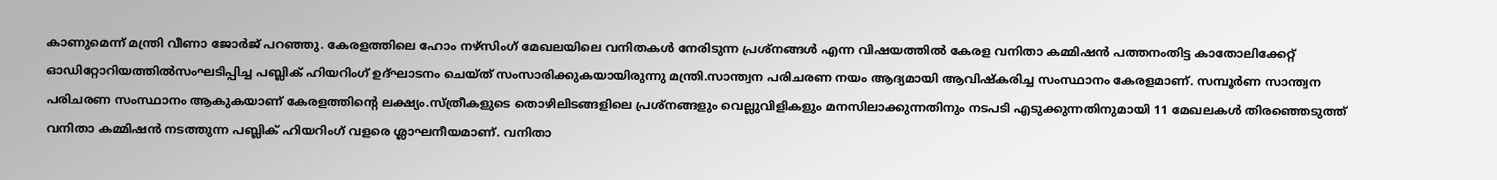കാണുമെന്ന് മന്ത്രി വീണാ ജോര്‍ജ് പറഞ്ഞു. കേരളത്തിലെ ഹോം നഴ്‌സിംഗ് മേഖലയിലെ വനിതകള്‍ നേരിടുന്ന പ്രശ്‌നങ്ങള്‍ എന്ന വിഷയത്തില്‍ കേരള വനിതാ കമ്മിഷന്‍ പത്തനംതിട്ട കാതോലിക്കേറ്റ് ഓഡിറ്റോറിയത്തില്‍സംഘടിപ്പിച്ച പബ്ലിക് ഹിയറിംഗ് ഉദ്ഘാടനം ചെയ്ത് സംസാരിക്കുകയായിരുന്നു മന്ത്രി.സാന്ത്വന പരിചരണ നയം ആദ്യമായി ആവിഷ്‌കരിച്ച സംസ്ഥാനം കേരളമാണ്. സമ്പൂര്‍ണ സാന്ത്വന പരിചരണ സംസ്ഥാനം ആകുകയാണ് കേരളത്തിന്റെ ലക്ഷ്യം.സ്ത്രീകളുടെ തൊഴിലിടങ്ങളിലെ പ്രശ്‌നങ്ങളും വെല്ലുവിളികളും മനസിലാക്കുന്നതിനും നടപടി എടുക്കുന്നതിനുമായി 11 മേഖലകള്‍ തിരഞ്ഞെടുത്ത് വനിതാ കമ്മിഷന്‍ നടത്തുന്ന പബ്ലിക് ഹിയറിംഗ് വളരെ ശ്ലാഘനീയമാണ്. വനിതാ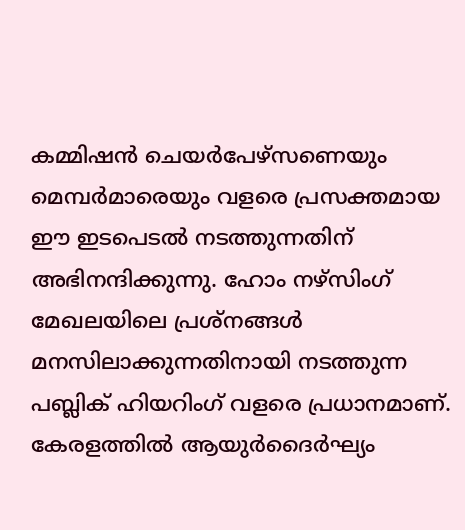കമ്മിഷന്‍ ചെയര്‍പേഴ്‌സണെയും മെമ്പര്‍മാരെയും വളരെ പ്രസക്തമായ ഈ ഇടപെടല്‍ നടത്തുന്നതിന് അഭിനന്ദിക്കുന്നു. ഹോം നഴ്‌സിംഗ് മേഖലയിലെ പ്രശ്‌നങ്ങള്‍ മനസിലാക്കുന്നതിനായി നടത്തുന്ന പബ്ലിക് ഹിയറിംഗ് വളരെ പ്രധാനമാണ്. കേരളത്തില്‍ ആയുര്‍ദൈര്‍ഘ്യം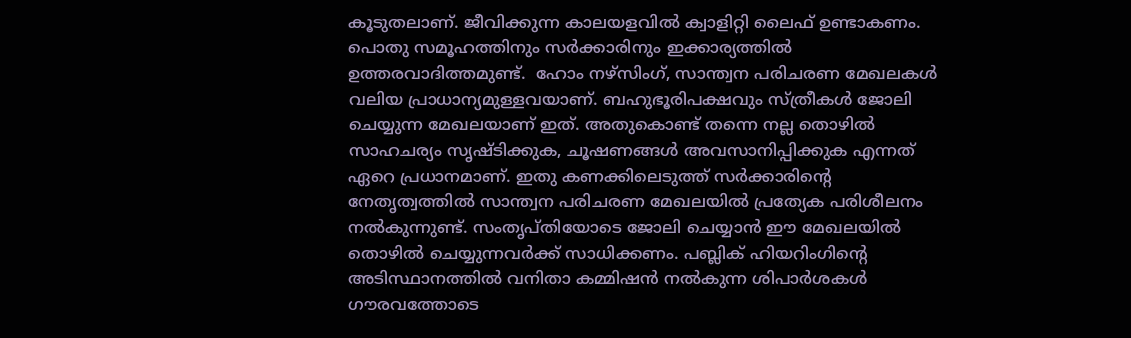കൂടുതലാണ്. ജീവിക്കുന്ന കാലയളവില്‍ ക്വാളിറ്റി ലൈഫ് ഉണ്ടാകണം. പൊതു സമൂഹത്തിനും സര്‍ക്കാരിനും ഇക്കാര്യത്തില്‍ ഉത്തരവാദിത്തമുണ്ട്.  ഹോം നഴ്‌സിംഗ്, സാന്ത്വന പരിചരണ മേഖലകള്‍ വലിയ പ്രാധാന്യമുള്ളവയാണ്. ബഹുഭൂരിപക്ഷവും സ്ത്രീകള്‍ ജോലി ചെയ്യുന്ന മേഖലയാണ് ഇത്. അതുകൊണ്ട് തന്നെ നല്ല തൊഴില്‍ സാഹചര്യം സൃഷ്ടിക്കുക, ചൂഷണങ്ങള്‍ അവസാനിപ്പിക്കുക എന്നത് ഏറെ പ്രധാനമാണ്. ഇതു കണക്കിലെടുത്ത് സര്‍ക്കാരിന്റെ നേതൃത്വത്തില്‍ സാന്ത്വന പരിചരണ മേഖലയില്‍ പ്രത്യേക പരിശീലനം നല്‍കുന്നുണ്ട്. സംതൃപ്തിയോടെ ജോലി ചെയ്യാന്‍ ഈ മേഖലയില്‍ തൊഴില്‍ ചെയ്യുന്നവര്‍ക്ക് സാധിക്കണം. പബ്ലിക് ഹിയറിംഗിന്റെ അടിസ്ഥാനത്തില്‍ വനിതാ കമ്മിഷന്‍ നല്‍കുന്ന ശിപാര്‍ശകള്‍ ഗൗരവത്തോടെ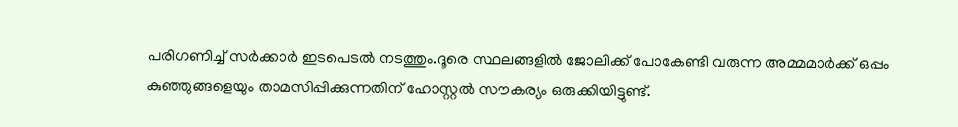പരിഗണിച്ച് സര്‍ക്കാര്‍ ഇടപെടല്‍ നടത്തും.ദൂരെ സ്ഥലങ്ങളില്‍ ജോലിക്ക് പോകേണ്ടി വരുന്ന അമ്മമാര്‍ക്ക് ഒപ്പം കുഞ്ഞുങ്ങളെയും താമസിപ്പിക്കുന്നതിന് ഹോസ്റ്റല്‍ സൗകര്യം ഒരുക്കിയിട്ടുണ്ട്.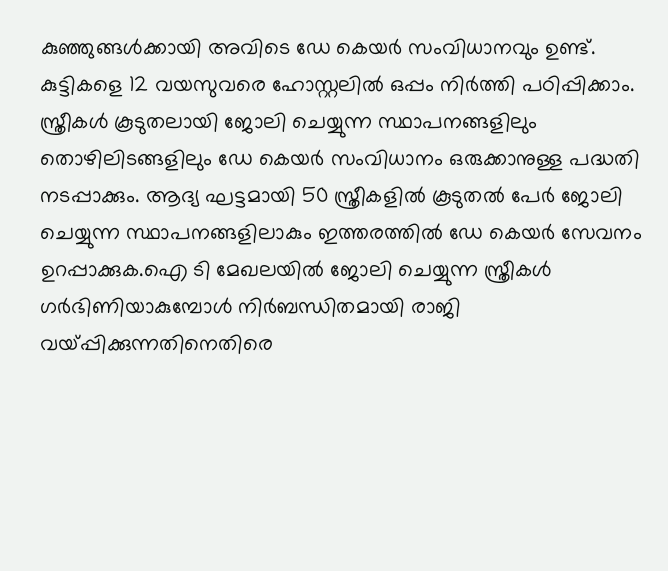കുഞ്ഞുങ്ങള്‍ക്കായി അവിടെ ഡേ കെയര്‍ സംവിധാനവും ഉണ്ട്. കുട്ടികളെ 12 വയസുവരെ ഹോസ്റ്റലില്‍ ഒപ്പം നിര്‍ത്തി പഠിപ്പിക്കാം. സ്ത്രീകള്‍ കൂടുതലായി ജോലി ചെയ്യുന്ന സ്ഥാപനങ്ങളിലും തൊഴിലിടങ്ങളിലും ഡേ കെയര്‍ സംവിധാനം ഒരുക്കാനുള്ള പദ്ധതി നടപ്പാക്കും. ആദ്യ ഘട്ടമായി 50 സ്ത്രീകളില്‍ കൂടുതല്‍ പേര്‍ ജോലി ചെയ്യുന്ന സ്ഥാപനങ്ങളിലാകും ഇത്തരത്തില്‍ ഡേ കെയര്‍ സേവനം ഉറപ്പാക്കുക.ഐ ടി മേഖലയില്‍ ജോലി ചെയ്യുന്ന സ്ത്രീകള്‍  ഗര്‍ഭിണിയാകുമ്പോള്‍ നിര്‍ബന്ധിതമായി രാജി വയ്പ്പിക്കുന്നതിനെതിരെ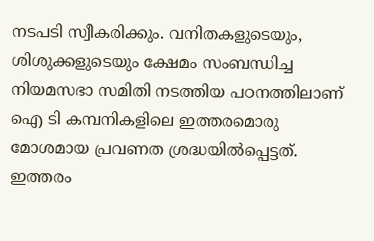നടപടി സ്വീകരിക്കും. വനിതകളുടെയും, ശിശുക്കളുടെയും ക്ഷേമം സംബന്ധിച്ച നിയമസഭാ സമിതി നടത്തിയ പഠനത്തിലാണ് ഐ ടി കമ്പനികളിലെ ഇത്തരമൊരു മോശമായ പ്രവണത ശ്രദ്ധയില്‍പ്പെട്ടത്. ഇത്തരം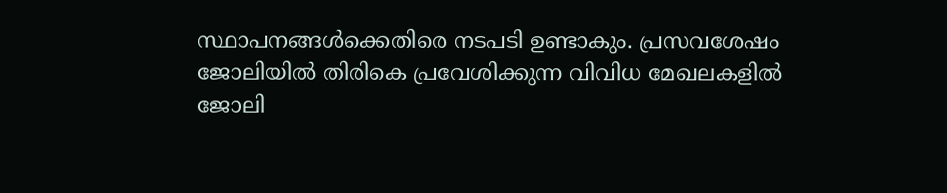സ്ഥാപനങ്ങള്‍ക്കെതിരെ നടപടി ഉണ്ടാകും. പ്രസവശേഷം ജോലിയില്‍ തിരികെ പ്രവേശിക്കുന്ന വിവിധ മേഖലകളില്‍ ജോലി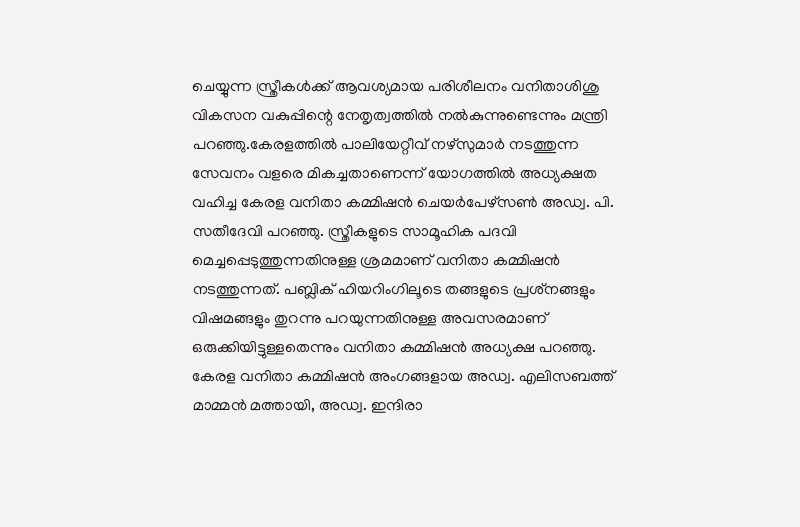ചെയ്യുന്ന സ്ത്രീകള്‍ക്ക് ആവശ്യമായ പരിശീലനം വനിതാശിശു വികസന വകുപ്പിന്റെ നേതൃത്വത്തില്‍ നല്‍കുന്നുണ്ടെന്നും മന്ത്രി പറഞ്ഞു.കേരളത്തില്‍ പാലിയേറ്റീവ് നഴ്‌സുമാര്‍ നടത്തുന്ന സേവനം വളരെ മികച്ചതാണെന്ന് യോഗത്തില്‍ അധ്യക്ഷത വഹിച്ച കേരള വനിതാ കമ്മിഷന്‍ ചെയര്‍പേഴ്‌സണ്‍ അഡ്വ. പി. സതീദേവി പറഞ്ഞു. സ്ത്രീകളുടെ സാമൂഹിക പദവി മെച്ചപ്പെടുത്തുന്നതിനുള്ള ശ്രമമാണ് വനിതാ കമ്മിഷന്‍ നടത്തുന്നത്. പബ്ലിക് ഹിയറിംഗിലൂടെ തങ്ങളുടെ പ്രശ്‌നങ്ങളും വിഷമങ്ങളും തുറന്നു പറയുന്നതിനുള്ള അവസരമാണ് ഒരുക്കിയിട്ടുള്ളതെന്നും വനിതാ കമ്മിഷന്‍ അധ്യക്ഷ പറഞ്ഞു.   കേരള വനിതാ കമ്മിഷന്‍ അംഗങ്ങളായ അഡ്വ. എലിസബത്ത് മാമ്മന്‍ മത്തായി, അഡ്വ. ഇന്ദിരാ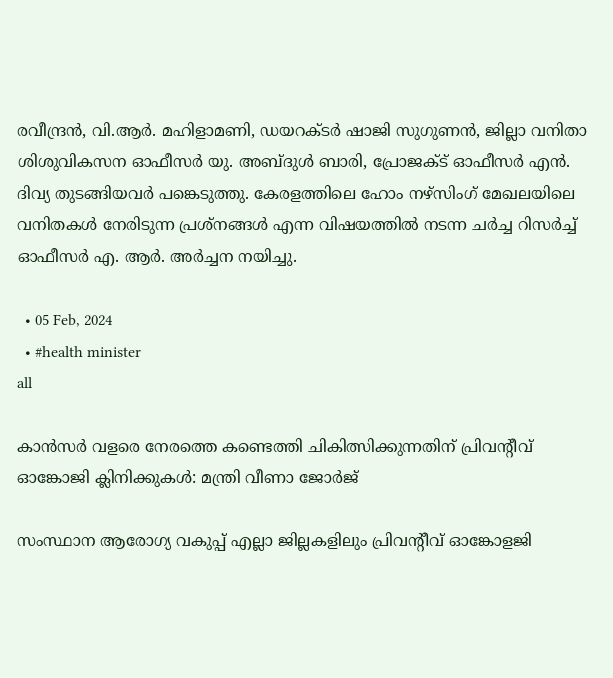രവീന്ദ്രന്‍, വി.ആര്‍. മഹിളാമണി, ഡയറക്ടര്‍ ഷാജി സുഗുണന്‍, ജില്ലാ വനിതാ ശിശുവികസന ഓഫീസര്‍ യു. അബ്ദുള്‍ ബാരി, പ്രോജക്ട് ഓഫീസര്‍ എന്‍. ദിവ്യ തുടങ്ങിയവര്‍ പങ്കെടുത്തു. കേരളത്തിലെ ഹോം നഴ്‌സിംഗ് മേഖലയിലെ വനിതകള്‍ നേരിടുന്ന പ്രശ്‌നങ്ങള്‍ എന്ന വിഷയത്തില്‍ നടന്ന ചര്‍ച്ച റിസര്‍ച്ച് ഓഫീസര്‍ എ. ആര്‍. അര്‍ച്ചന നയിച്ചു.

  • 05 Feb, 2024
  • #health minister
all

കാന്‍സര്‍ വളരെ നേരത്തെ കണ്ടെത്തി ചികിത്സിക്കുന്നതിന് പ്രിവന്റീവ് ഓങ്കോജി ക്ലിനിക്കുകള്‍: മന്ത്രി വീണാ ജോര്‍ജ്

സംസ്ഥാന ആരോഗ്യ വകുപ്പ് എല്ലാ ജില്ലകളിലും പ്രിവന്റീവ് ഓങ്കോളജി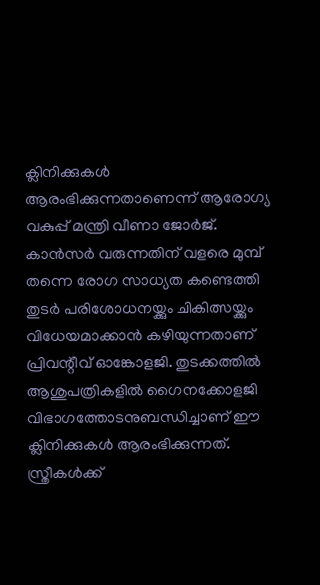ക്ലിനിക്കുകള്‍ ആരംഭിക്കുന്നതാണെന്ന് ആരോഗ്യ വകുപ്പ് മന്ത്രി വീണാ ജോര്‍ജ്. കാന്‍സര്‍ വരുന്നതിന് വളരെ മുമ്പ് തന്നെ രോഗ സാധ്യത കണ്ടെത്തി തുടര്‍ പരിശോധനയ്ക്കും ചികിത്സയ്ക്കും വിധേയമാക്കാന്‍ കഴിയുന്നതാണ് പ്രിവന്റീവ് ഓങ്കോളജി. തുടക്കത്തില്‍ ആശുപത്രികളില്‍ ഗൈനക്കോളജി വിഭാഗത്തോടനുബന്ധിച്ചാണ് ഈ ക്ലിനിക്കുകള്‍ ആരംഭിക്കുന്നത്. സ്ത്രീകള്‍ക്ക്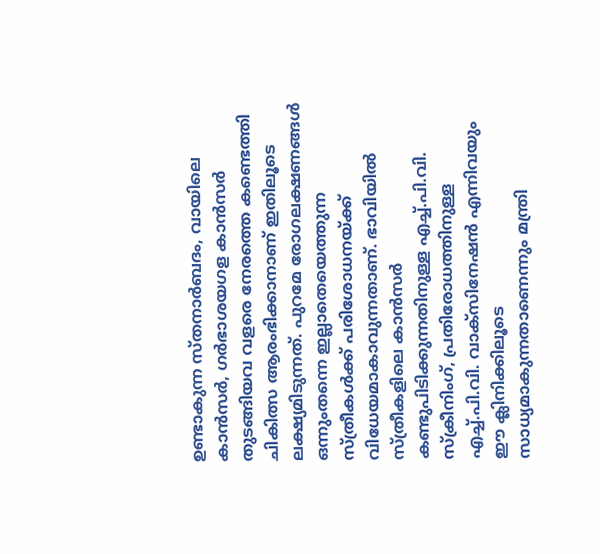ഉണ്ടാകുന്ന സ്തനാര്‍ബദം, വായിലെ കാന്‍സര്‍, ഗര്‍ഭാശയഗള കാന്‍സര്‍ തുടങ്ങിയവ വളരെ നേരത്തെ കണ്ടെത്തി ചികിത്സ ആരംഭിക്കാനാണ് ഇതിലൂടെ ലക്ഷ്യമിടുന്നത്. പുറമേ രോഗലക്ഷണങ്ങള്‍ ഒന്നുംതന്നെ ഇല്ലാതെയെത്തുന്ന സ്ത്രീകള്‍ക്ക് പരിശോധനയ്ക്ക് വിധേയമാകാവുന്നതാണ്. ഭാവിയില്‍ സ്ത്രീകളിലെ കാന്‍സര്‍ കണ്ടുപിടിക്കുന്നതിനുള്ള എച്ച്.പി.വി. സ്‌ക്രീനിംഗ്, പ്രതിരോധത്തിനുള്ള എച്ച്.പി.വി. വാക്‌സിനേഷന്‍ എന്നിവയും ഈ ക്ലിനിക്കിലൂടെ സാധ്യമാകുന്നതാണെന്നും മന്ത്രി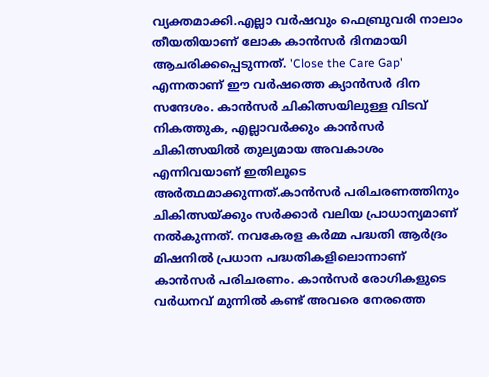വ്യക്തമാക്കി.എല്ലാ വര്‍ഷവും ഫെബ്രുവരി നാലാം തീയതിയാണ് ലോക കാന്‍സര്‍ ദിനമായി ആചരിക്കപ്പെടുന്നത്. 'Close the Care Gap' എന്നതാണ് ഈ വര്‍ഷത്തെ ക്യാന്‍സര്‍ ദിന സന്ദേശം. കാന്‍സര്‍ ചികിത്സയിലുള്ള വിടവ് നികത്തുക, എല്ലാവര്‍ക്കും കാന്‍സര്‍ ചികിത്സയില്‍ തുല്യമായ അവകാശം എന്നിവയാണ് ഇതിലൂടെ അര്‍ത്ഥമാക്കുന്നത്.കാന്‍സര്‍ പരിചരണത്തിനും ചികിത്സയ്ക്കും സര്‍ക്കാര്‍ വലിയ പ്രാധാന്യമാണ് നല്‍കുന്നത്. നവകേരള കര്‍മ്മ പദ്ധതി ആര്‍ദ്രം മിഷനില്‍ പ്രധാന പദ്ധതികളിലൊന്നാണ് കാന്‍സര്‍ പരിചരണം. കാന്‍സര്‍ രോഗികളുടെ വര്‍ധനവ് മുന്നില്‍ കണ്ട് അവരെ നേരത്തെ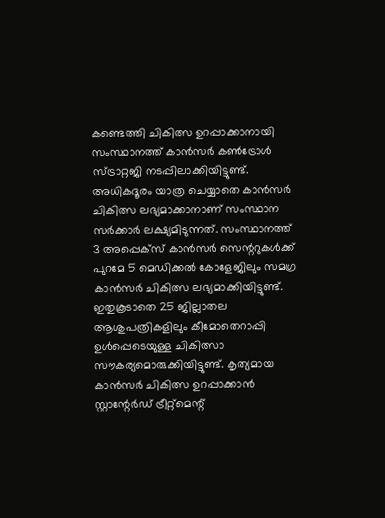കണ്ടെത്തി ചികിത്സ ഉറപ്പാക്കാനായി സംസ്ഥാനത്ത് കാന്‍സര്‍ കണ്‍ട്രോള്‍ സ്ട്രാറ്റജി നടപ്പിലാക്കിയിട്ടുണ്ട്. അധികദൂരം യാത്ര ചെയ്യാതെ കാന്‍സര്‍ ചികിത്സ ലഭ്യമാക്കാനാണ് സംസ്ഥാന സര്‍ക്കാര്‍ ലക്ഷ്യമിടുന്നത്. സംസ്ഥാനത്ത് 3 അപ്പെക്‌സ് കാന്‍സര്‍ സെന്ററുകള്‍ക്ക് പുറമേ 5 മെഡിക്കല്‍ കോളേജിലും സമഗ്ര കാന്‍സര്‍ ചികിത്സ ലഭ്യമാക്കിയിട്ടുണ്ട്. ഇതുകൂടാതെ 25 ജില്ലാതല ആശുപത്രികളിലും കീമോതെറാപ്പി ഉള്‍പ്പെടെയുള്ള ചികിത്സാ സൗകര്യമൊരുക്കിയിട്ടുണ്ട്. കൃത്യമായ കാന്‍സര്‍ ചികിത്സ ഉറപ്പാക്കാന്‍ സ്റ്റാന്റേര്‍ഡ് ട്രീറ്റ്‌മെന്റ്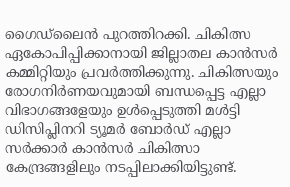ഗൈഡ്‌ലൈന്‍ പുറത്തിറക്കി. ചികിത്സ ഏകോപിപ്പിക്കാനായി ജില്ലാതല കാന്‍സര്‍ കമ്മിറ്റിയും പ്രവര്‍ത്തിക്കുന്നു. ചികിത്സയും രോഗനിര്‍ണയവുമായി ബന്ധപ്പെട്ട എല്ലാ വിഭാഗങ്ങളേയും ഉള്‍പ്പെടുത്തി മള്‍ട്ടി ഡിസിപ്ലിനറി ട്യൂമര്‍ ബോര്‍ഡ് എല്ലാ സര്‍ക്കാര്‍ കാന്‍സര്‍ ചികിത്സാ കേന്ദ്രങ്ങളിലും നടപ്പിലാക്കിയിട്ടുണ്ട്.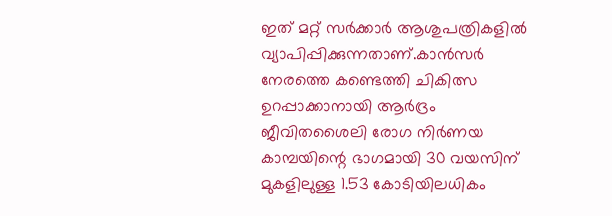ഇത് മറ്റ് സര്‍ക്കാര്‍ ആശുപത്രികളില്‍ വ്യാപിപ്പിക്കുന്നതാണ്.കാന്‍സര്‍ നേരത്തെ കണ്ടെത്തി ചികിത്സ ഉറപ്പാക്കാനായി ആര്‍ദ്രം ജീവിതശൈലി രോഗ നിര്‍ണയ കാമ്പയിന്റെ ഭാഗമായി 30 വയസിന് മുകളിലുള്ള 1.53 കോടിയിലധികം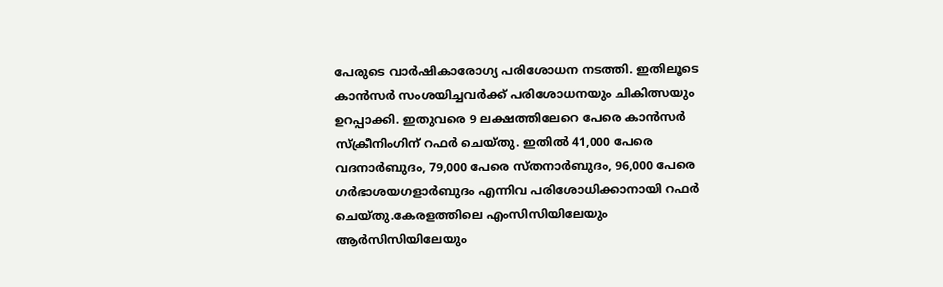പേരുടെ വാര്‍ഷികാരോഗ്യ പരിശോധന നടത്തി. ഇതിലൂടെ കാന്‍സര്‍ സംശയിച്ചവര്‍ക്ക് പരിശോധനയും ചികിത്സയും ഉറപ്പാക്കി. ഇതുവരെ 9 ലക്ഷത്തിലേറെ പേരെ കാന്‍സര്‍ സ്‌ക്രീനിംഗിന് റഫര്‍ ചെയ്തു. ഇതില്‍ 41,000 പേരെ വദനാര്‍ബുദം, 79,000 പേരെ സ്തനാര്‍ബുദം, 96,000 പേരെ ഗര്‍ഭാശയഗളാര്‍ബുദം എന്നിവ പരിശോധിക്കാനായി റഫര്‍ ചെയ്തു.കേരളത്തിലെ എംസിസിയിലേയും ആര്‍സിസിയിലേയും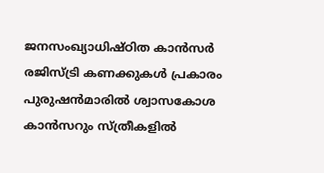ജനസംഖ്യാധിഷ്ഠിത കാന്‍സര്‍ രജിസ്ട്രി കണക്കുകള്‍ പ്രകാരം പുരുഷന്‍മാരില്‍ ശ്വാസകോശ കാന്‍സറും സ്ത്രീകളില്‍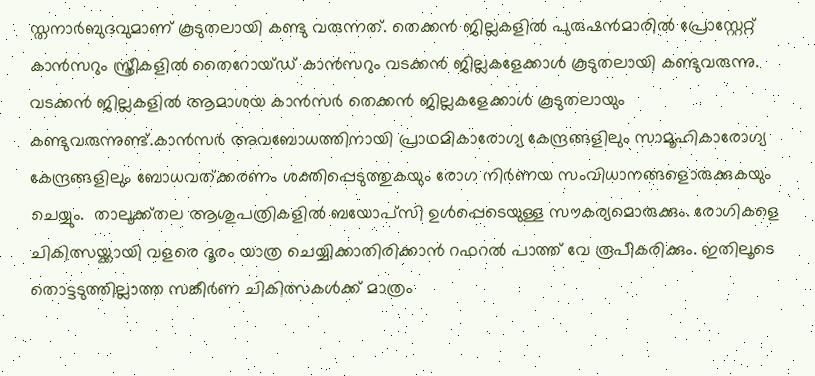സ്തനാര്‍ബുദവുമാണ് കൂടുതലായി കണ്ടു വരുന്നത്. തെക്കന്‍ ജില്ലകളില്‍ പുരുഷന്‍മാരില്‍ പ്രോസ്റ്റേറ്റ് കാന്‍സറും സ്ത്രീകളില്‍ തൈറോയ്ഡ് കാന്‍സറും വടക്കന്‍ ജില്ലകളേക്കാള്‍ കൂടുതലായി കണ്ടുവരുന്നു. വടക്കന്‍ ജില്ലകളില്‍ ആമാശയ കാന്‍സര്‍ തെക്കന്‍ ജില്ലകളേക്കാള്‍ കൂടുതലായും കണ്ടുവരുന്നുണ്ട്.കാന്‍സര്‍ അവബോധത്തിനായി പ്രാഥമികാരോഗ്യ കേന്ദ്രങ്ങളിലും സാമൂഹികാരോഗ്യ കേന്ദ്രങ്ങളിലും ബോധവത്ക്കരണം ശക്തിപ്പെടുത്തുകയും രോഗ നിര്‍ണയ സംവിധാനങ്ങളൊരുക്കുകയും ചെയ്യും.  താലൂക്ക്തല ആശുപത്രികളില്‍ ബയോപ്‌സി ഉള്‍പ്പെടെയുള്ള സൗകര്യമൊരുക്കും. രോഗികളെ ചികിത്സയ്ക്കായി വളരെ ദൂരം യാത്ര ചെയ്യിക്കാതിരിക്കാന്‍ റഫറല്‍ പാത്ത് വേ രൂപീകരിക്കും. ഇതിലൂടെ തൊട്ടടുത്തില്ലാത്ത സങ്കീര്‍ണ ചികിത്സകള്‍ക്ക് മാത്രം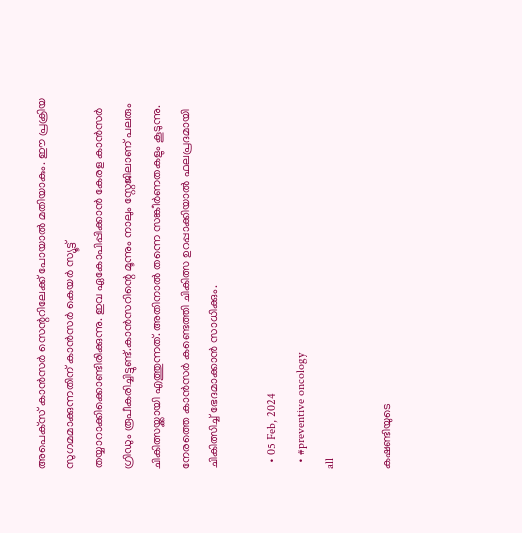അപെക്‌സ് കാന്‍സര്‍ സെന്ററിലേക്ക് പോയാല്‍ മതിയാകും. ഈ പ്രക്രിയ സുഗമമാക്കുന്നതിന് കാന്‍സര്‍ കെയര്‍ സ്യൂട്ട് തയ്യാറാക്കിക്കൊണ്ടിരിക്കുന്നു. ഇവ ഏകോപിപ്പിക്കാന്‍ കേരള കാന്‍സര്‍ ഗ്രിഡും രൂപീകരിച്ചിട്ടുണ്ട്.കാന്‍സറിന്റെ മൂന്നും നാലും സ്റ്റേജിലാണ് പലരും ചികിത്സയ്ക്കായി എത്തുന്നത്. അതിനാല്‍ തന്നെ സങ്കീര്‍ണതകളും കൂടുന്നു. നേരത്തെ കാന്‍സര്‍ കണ്ടെത്തി ചികിത്സ ഉറപ്പാക്കിയാല്‍ ഫലപ്രദമായി ചികിത്സിച്ച് ഭേദമാക്കാന്‍ സാധിക്കും.

  • 05 Feb, 2024
  • #preventive oncology
all

കഷണ്ടിയുടെ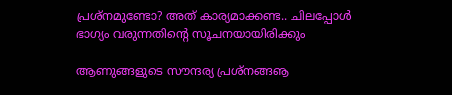പ്രശ്‌നമുണ്ടോ? അത് കാര്യമാക്കണ്ട.. ചിലപ്പോള്‍ ഭാഗ്യം വരുന്നതിന്റെ സൂചനയായിരിക്കും

ആണുങ്ങളുടെ സൗന്ദര്യ പ്രശ്‌നങ്ങൡ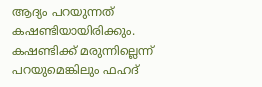ആദ്യം പറയുന്നത് കഷണ്ടിയായിരിക്കും. കഷണ്ടിക്ക് മരുന്നില്ലെന്ന് പറയുമെങ്കിലും ഫഹദ്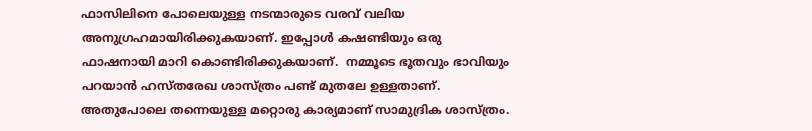ഫാസിലിനെ പോലെയുള്ള നടന്മാരുടെ വരവ് വലിയ അനുഗ്രഹമായിരിക്കുകയാണ്. ഇപ്പോള്‍ കഷണ്ടിയും ഒരു ഫാഷനായി മാറി കൊണ്ടിരിക്കുകയാണ്.  നമ്മൂടെ ഭൂതവും ഭാവിയും പറയാന്‍ ഹസ്തരേഖ ശാസ്ത്രം പണ്ട് മുതലേ ഉള്ളതാണ്. അതുപോലെ തന്നെയുള്ള മറ്റൊരു കാര്യമാണ് സാമുദ്രിക ശാസ്ത്രം.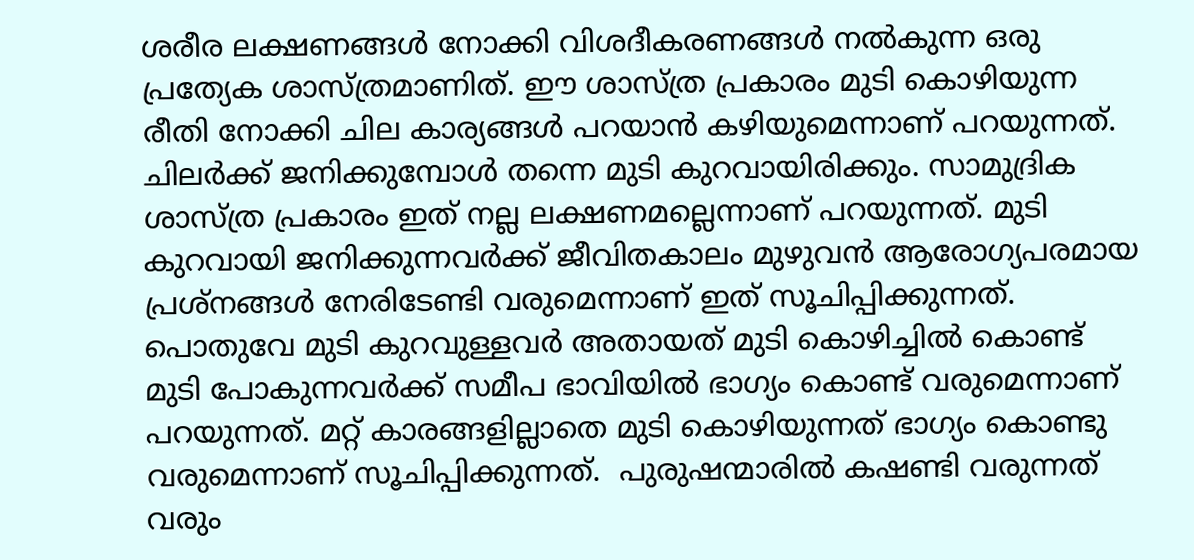ശരീര ലക്ഷണങ്ങള്‍ നോക്കി വിശദീകരണങ്ങള്‍ നല്‍കുന്ന ഒരു പ്രത്യേക ശാസ്ത്രമാണിത്. ഈ ശാസ്ത്ര പ്രകാരം മുടി കൊഴിയുന്ന രീതി നോക്കി ചില കാര്യങ്ങള്‍ പറയാന്‍ കഴിയുമെന്നാണ് പറയുന്നത്. ചിലര്‍ക്ക് ജനിക്കുമ്പോള്‍ തന്നെ മുടി കുറവായിരിക്കും. സാമുദ്രിക ശാസ്ത്ര പ്രകാരം ഇത് നല്ല ലക്ഷണമല്ലെന്നാണ് പറയുന്നത്. മുടി കുറവായി ജനിക്കുന്നവര്‍ക്ക് ജീവിതകാലം മുഴുവന്‍ ആരോഗ്യപരമായ പ്രശ്‌നങ്ങള്‍ നേരിടേണ്ടി വരുമെന്നാണ് ഇത് സൂചിപ്പിക്കുന്നത്. പൊതുവേ മുടി കുറവുള്ളവര്‍ അതായത് മുടി കൊഴിച്ചില്‍ കൊണ്ട് മുടി പോകുന്നവര്‍ക്ക് സമീപ ഭാവിയില്‍ ഭാഗ്യം കൊണ്ട് വരുമെന്നാണ് പറയുന്നത്. മറ്റ് കാരങ്ങളില്ലാതെ മുടി കൊഴിയുന്നത് ഭാഗ്യം കൊണ്ടു വരുമെന്നാണ് സൂചിപ്പിക്കുന്നത്.  പുരുഷന്മാരില്‍ കഷണ്ടി വരുന്നത് വരും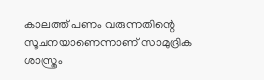കാലത്ത് പണം വരുന്നതിന്റെ സൂചനയാണെന്നാണ് സാമുദ്രിക ശാസ്ത്രം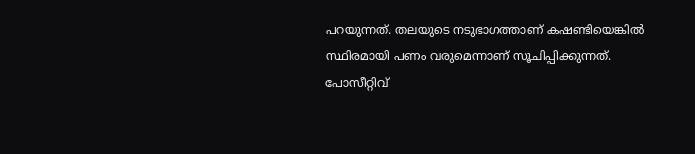പറയുന്നത്. തലയുടെ നടുഭാഗത്താണ് കഷണ്ടിയെങ്കില്‍ സ്ഥിരമായി പണം വരുമെന്നാണ് സൂചിപ്പിക്കുന്നത്. പോസീറ്റിവ്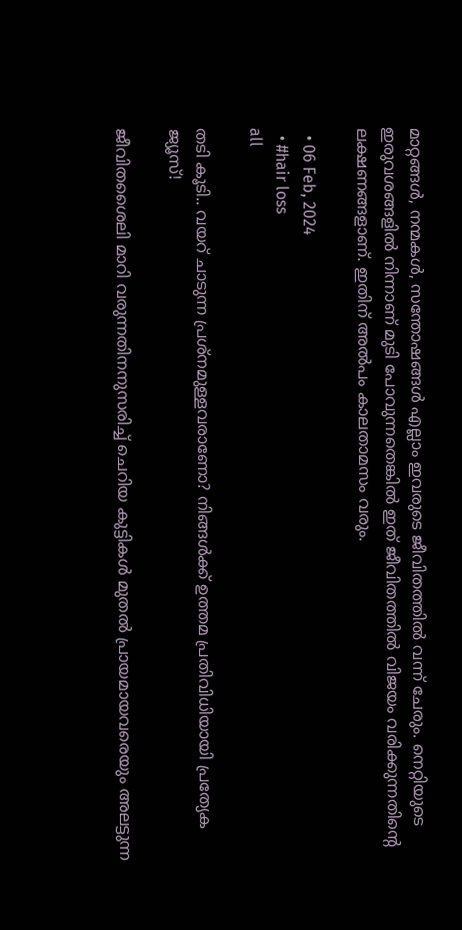മാറ്റങ്ങള്‍, നന്മകള്‍, സന്തോഷങ്ങള്‍ എല്ലാം ഇവരുടെ ജീവിതത്തില്‍ വന്ന് ചേരും. നെറ്റിയുടെ ഇരുവശങ്ങളില്‍ നിന്നാണ് മുടി പോവുന്നതെങ്കില്‍ ഇത് ജീവിതത്തില്‍ വിജയം വരിക്കുന്നതിന്റെ ലക്ഷണങ്ങളാണ്. ഇതിന് അല്‍പം കാലതാമസം വരും.

  • 06 Feb, 2024
  • #hair loss
all

തടി കൂടി.. വയറ് ചാടുന്ന പ്രശ്‌നമുള്ളവരാണോ? നിങ്ങള്‍ക്ക് ഉത്തമ പ്രതിവിധിയായി പ്രത്യേക ജ്യൂസ്!

ജീവിതശൈലി മാറി വരുന്നതിനനുസരിച്ച് ചെറിയ കുട്ടികള്‍ മുതല്‍ പ്രായമായവരെയും അലട്ടുന്ന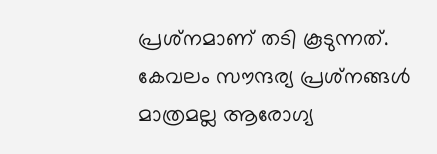പ്രശ്‌നമാണ് തടി കൂടുന്നത്. കേവലം സൗന്ദര്യ പ്രശ്‌നങ്ങള്‍ മാത്രമല്ല ആരോഗ്യ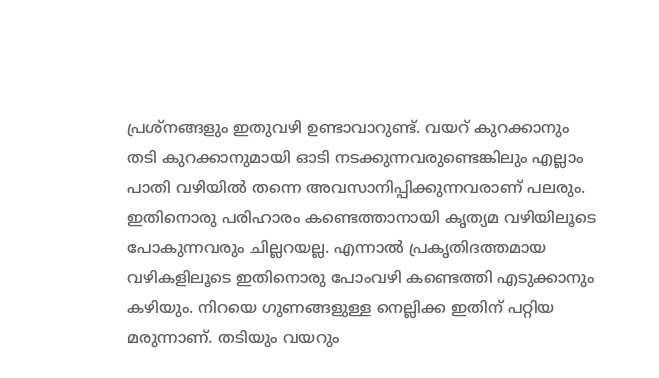പ്രശ്‌നങ്ങളും ഇതുവഴി ഉണ്ടാവാറുണ്ട്. വയറ് കുറക്കാനും തടി കുറക്കാനുമായി ഓടി നടക്കുന്നവരുണ്ടെങ്കിലും എല്ലാം പാതി വഴിയില്‍ തന്നെ അവസാനിപ്പിക്കുന്നവരാണ് പലരും.  ഇതിനൊരു പരിഹാരം കണ്ടെത്താനായി കൃത്യമ വഴിയിലൂടെ പോകുന്നവരും ചില്ലറയല്ല. എന്നാല്‍ പ്രകൃതിദത്തമായ വഴികളിലൂടെ ഇതിനൊരു പോംവഴി കണ്ടെത്തി എടുക്കാനും കഴിയും. നിറയെ ഗുണങ്ങളുള്ള നെല്ലിക്ക ഇതിന് പറ്റിയ മരുന്നാണ്. തടിയും വയറും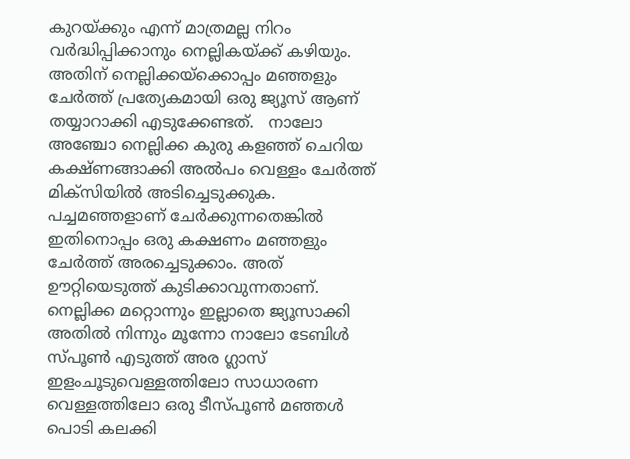കുറയ്ക്കും എന്ന് മാത്രമല്ല നിറം വര്‍ദ്ധിപ്പിക്കാനും നെല്ലികയ്ക്ക് കഴിയും. അതിന് നെല്ലിക്കയ്‌ക്കൊപ്പം മഞ്ഞളും ചേര്‍ത്ത് പ്രത്യേകമായി ഒരു ജ്യൂസ് ആണ് തയ്യാറാക്കി എടുക്കേണ്ടത്.   നാലോ അഞ്ചോ നെല്ലിക്ക കുരു കളഞ്ഞ് ചെറിയ കക്ഷ്ണങ്ങാക്കി അല്‍പം വെള്ളം ചേര്‍ത്ത് മിക്‌സിയില്‍ അടിച്ചെടുക്കുക. പച്ചമഞ്ഞളാണ് ചേര്‍ക്കുന്നതെങ്കില്‍ ഇതിനൊപ്പം ഒരു കക്ഷണം മഞ്ഞളും ചേര്‍ത്ത് അരച്ചെടുക്കാം. അത് ഊറ്റിയെടുത്ത് കുടിക്കാവുന്നതാണ്. നെല്ലിക്ക മറ്റൊന്നും ഇല്ലാതെ ജ്യൂസാക്കി അതില്‍ നിന്നും മൂന്നോ നാലോ ടേബിള്‍ സ്പൂണ്‍ എടുത്ത് അര ഗ്ലാസ് ഇളംചൂടുവെള്ളത്തിലോ സാധാരണ വെള്ളത്തിലോ ഒരു ടീസ്പൂണ്‍ മഞ്ഞള്‍ പൊടി കലക്കി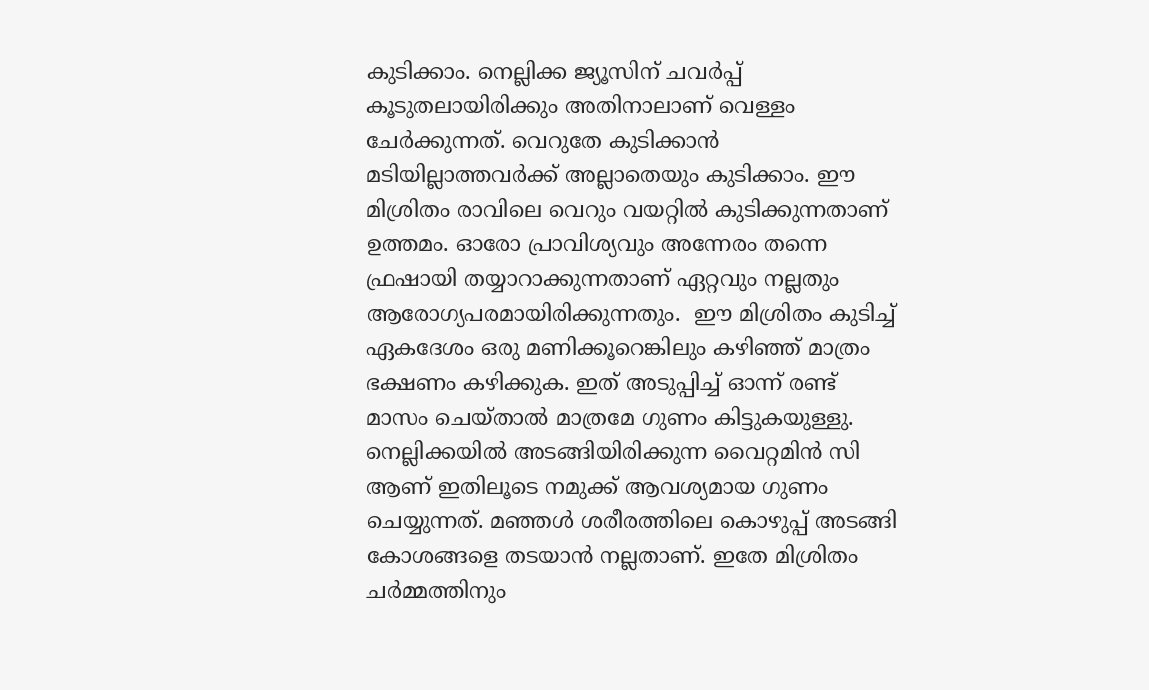കുടിക്കാം. നെല്ലിക്ക ജ്യൂസിന് ചവര്‍പ്പ് കൂടുതലായിരിക്കും അതിനാലാണ് വെള്ളം ചേര്‍ക്കുന്നത്. വെറുതേ കുടിക്കാന്‍ മടിയില്ലാത്തവര്‍ക്ക് അല്ലാതെയും കുടിക്കാം. ഈ മിശ്രിതം രാവിലെ വെറും വയറ്റില്‍ കുടിക്കുന്നതാണ് ഉത്തമം. ഓരോ പ്രാവിശ്യവും അന്നേരം തന്നെ ഫ്രഷായി തയ്യാറാക്കുന്നതാണ് ഏറ്റവും നല്ലതും ആരോഗ്യപരമായിരിക്കുന്നതും.  ഈ മിശ്രിതം കുടിച്ച് ഏകദേശം ഒരു മണിക്കൂറെങ്കിലും കഴിഞ്ഞ് മാത്രം ഭക്ഷണം കഴിക്കുക. ഇത് അടുപ്പിച്ച് ഓന്ന് രണ്ട് മാസം ചെയ്താല്‍ മാത്രമേ ഗുണം കിട്ടുകയുള്ളു. നെല്ലിക്കയില്‍ അടങ്ങിയിരിക്കുന്ന വൈറ്റമിന്‍ സി ആണ് ഇതിലൂടെ നമുക്ക് ആവശ്യമായ ഗുണം ചെയ്യുന്നത്. മഞ്ഞള്‍ ശരീരത്തിലെ കൊഴുപ്പ് അടങ്ങി കോശങ്ങളെ തടയാന്‍ നല്ലതാണ്. ഇതേ മിശ്രിതം ചര്‍മ്മത്തിനും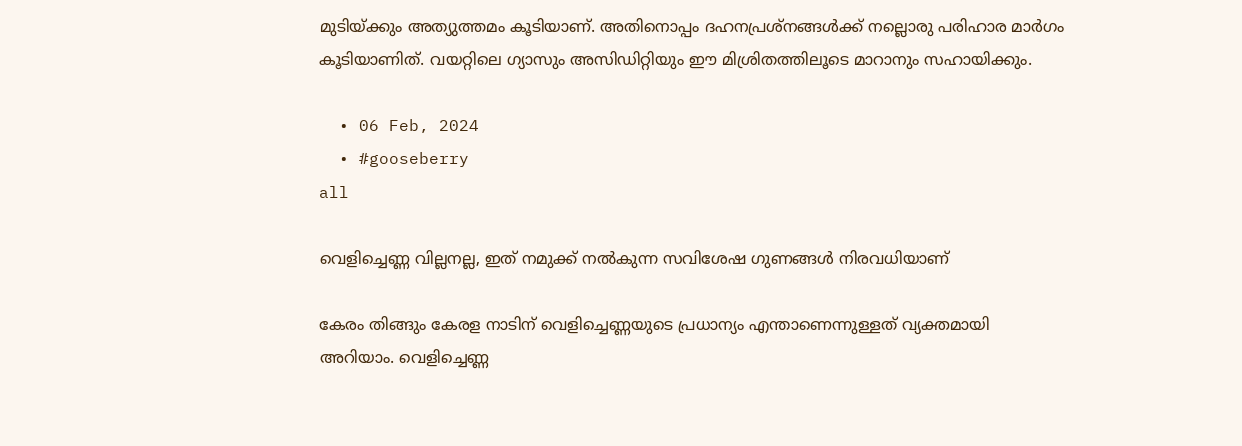മുടിയ്ക്കും അത്യുത്തമം കൂടിയാണ്. അതിനൊപ്പം ദഹനപ്രശ്‌നങ്ങള്‍ക്ക് നല്ലൊരു പരിഹാര മാര്‍ഗം കൂടിയാണിത്. വയറ്റിലെ ഗ്യാസും അസിഡിറ്റിയും ഈ മിശ്രിതത്തിലൂടെ മാറാനും സഹായിക്കും.

  • 06 Feb, 2024
  • #gooseberry
all

വെളിച്ചെണ്ണ വില്ലനല്ല, ഇത് നമുക്ക് നല്‍കുന്ന സവിശേഷ ഗുണങ്ങള്‍ നിരവധിയാണ്

കേരം തിങ്ങും കേരള നാടിന് വെളിച്ചെണ്ണയുടെ പ്രധാന്യം എന്താണെന്നുള്ളത് വ്യക്തമായി അറിയാം. വെളിച്ചെണ്ണ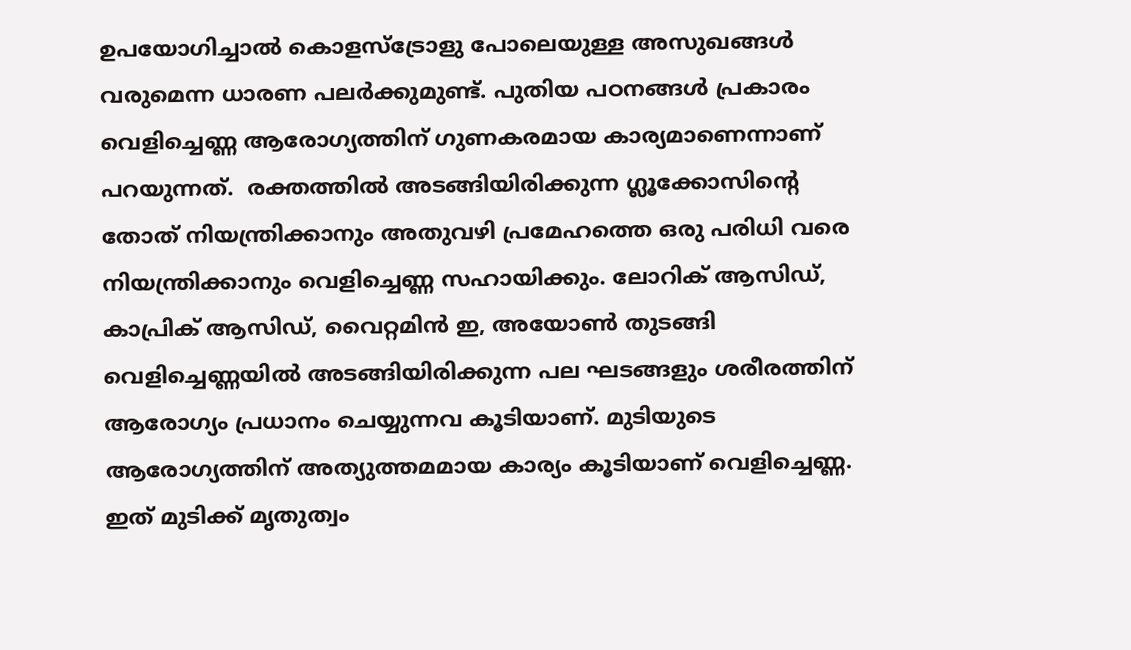ഉപയോഗിച്ചാല്‍ കൊളസ്‌ട്രോളു പോലെയുള്ള അസുഖങ്ങള്‍ വരുമെന്ന ധാരണ പലര്‍ക്കുമുണ്ട്. പുതിയ പഠനങ്ങള്‍ പ്രകാരം വെളിച്ചെണ്ണ ആരോഗ്യത്തിന് ഗുണകരമായ കാര്യമാണെന്നാണ് പറയുന്നത്.  രക്തത്തില്‍ അടങ്ങിയിരിക്കുന്ന ഗ്ലൂക്കോസിന്റെ തോത് നിയന്ത്രിക്കാനും അതുവഴി പ്രമേഹത്തെ ഒരു പരിധി വരെ നിയന്ത്രിക്കാനും വെളിച്ചെണ്ണ സഹായിക്കും. ലോറിക് ആസിഡ്, കാപ്രിക് ആസിഡ്, വൈറ്റമിന്‍ ഇ, അയോണ്‍ തുടങ്ങി വെളിച്ചെണ്ണയില്‍ അടങ്ങിയിരിക്കുന്ന പല ഘടങ്ങളും ശരീരത്തിന് ആരോഗ്യം പ്രധാനം ചെയ്യുന്നവ കൂടിയാണ്. മുടിയുടെ ആരോഗ്യത്തിന് അത്യുത്തമമായ കാര്യം കൂടിയാണ് വെളിച്ചെണ്ണ. ഇത് മുടിക്ക് മൃതുത്വം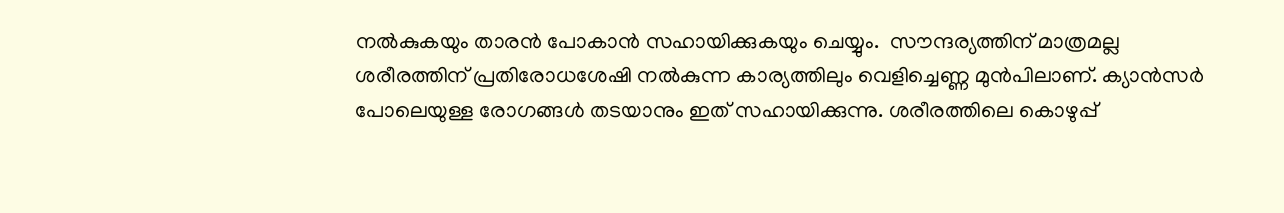നല്‍കുകയും താരന്‍ പോകാന്‍ സഹായിക്കുകയും ചെയ്യും.  സൗന്ദര്യത്തിന് മാത്രമല്ല ശരീരത്തിന് പ്രതിരോധശേഷി നല്‍കുന്ന കാര്യത്തിലും വെളിച്ചെണ്ണ മുന്‍പിലാണ്. ക്യാന്‍സര്‍ പോലെയുള്ള രോഗങ്ങള്‍ തടയാനും ഇത് സഹായിക്കുന്നു. ശരീരത്തിലെ കൊഴുപ്പ്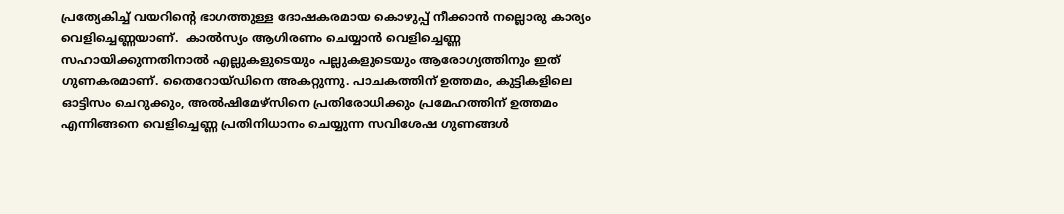പ്രത്യേകിച്ച് വയറിന്റെ ഭാഗത്തുള്ള ദോഷകരമായ കൊഴുപ്പ് നീക്കാന്‍ നല്ലൊരു കാര്യം വെളിച്ചെണ്ണയാണ്.  കാല്‍സ്യം ആഗിരണം ചെയ്യാന്‍ വെളിച്ചെണ്ണ സഹായിക്കുന്നതിനാല്‍ എല്ലുകളുടെയും പല്ലുകളുടെയും ആരോഗ്യത്തിനും ഇത് ഗുണകരമാണ്. തൈറോയ്ഡിനെ അകറ്റുന്നു. പാചകത്തിന് ഉത്തമം, കുട്ടികളിലെ ഓട്ടിസം ചെറുക്കും, അല്‍ഷിമേഴ്‌സിനെ പ്രതിരോധിക്കും പ്രമേഹത്തിന് ഉത്തമം എന്നിങ്ങനെ വെളിച്ചെണ്ണ പ്രതിനിധാനം ചെയ്യുന്ന സവിശേഷ ഗുണങ്ങള്‍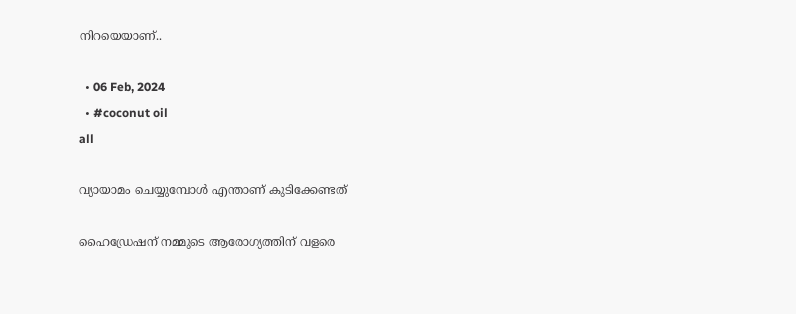നിറയെയാണ്..

  • 06 Feb, 2024
  • #coconut oil
all

വ്യായാമം ചെയ്യുമ്പോള്‍ എന്താണ്‌ കുടിക്കേണ്ടത്‌

ഹൈഡ്രേഷന്‌ നമ്മുടെ ആരോഗ്യത്തിന്‌ വളരെ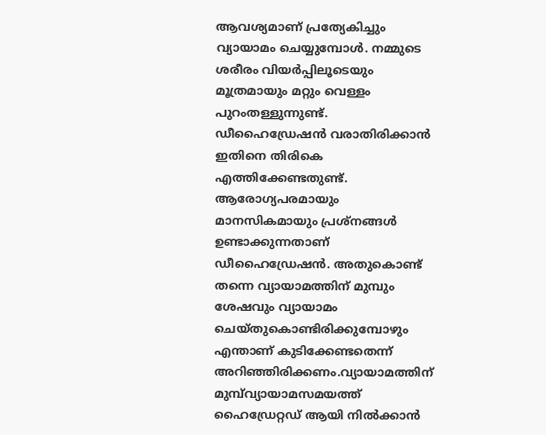ആവശ്യമാണ്‌ പ്രത്യേകിച്ചും വ്യായാമം ചെയ്യുമ്പോള്‍. നമ്മുടെ ശരീരം വിയര്‍പ്പിലൂടെയും മൂത്രമായും മറ്റും വെള്ളം പുറംതള്ളുന്നുണ്ട്‌. ഡീഹൈഡ്രേഷന്‍ വരാതിരിക്കാന്‍ ഇതിനെ തിരികെ എത്തിക്കേണ്ടതുണ്ട്‌. ആരോഗ്യപരമായും മാനസികമായും പ്രശ്‌നങ്ങള്‍ ഉണ്ടാക്കുന്നതാണ്‌ ഡീഹൈഡ്രേഷന്‍. അതുകൊണ്ട്‌ തന്നെ വ്യായാമത്തിന്‌ മുമ്പും ശേഷവും വ്യായാമം ചെയ്‌തുകൊണ്ടിരിക്കുമ്പോഴും എന്താണ്‌ കുടിക്കേണ്ടതെന്ന്‌ അറിഞ്ഞിരിക്കണം.വ്യായാമത്തിന്‌ മുമ്പ്‌വ്യായാമസമയത്ത്‌ ഹൈഡ്രേറ്റഡ്‌ ആയി നില്‍ക്കാന്‍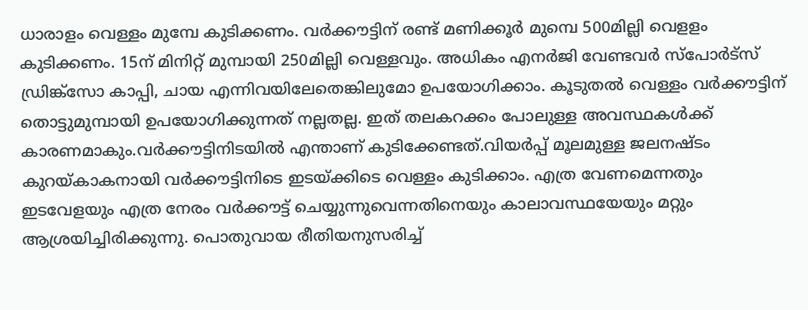ധാരാളം വെള്ളം മുമ്പേ കുടിക്കണം. വര്‍ക്കൗട്ടിന്‌ രണ്ട്‌ മണിക്കൂര്‍ മുമ്പെ 500മില്ലി വെളളം കുടിക്കണം. 15ന്‌ മിനിറ്റ്‌ മുമ്പായി 250മില്ലി വെള്ളവും. അധികം എനര്‍ജി വേണ്ടവര്‍ സ്‌പോര്‍ട്‌സ്‌ ഡ്രിങ്ക്‌സോ കാപ്പി, ചായ എന്നിവയിലേതെങ്കിലുമോ ഉപയോഗിക്കാം. കൂടുതല്‍ വെള്ളം വര്‍ക്കൗട്ടിന്‌ തൊട്ടുമുമ്പായി ഉപയോഗിക്കുന്നത്‌ നല്ലതല്ല. ഇത്‌ തലകറക്കം പോലുള്ള അവസ്ഥകള്‍ക്ക്‌ കാരണമാകും.വര്‍ക്കൗട്ടിനിടയില്‍ എന്താണ്‌ കുടിക്കേണ്ടത്‌.വിയര്‍പ്പ്‌ മൂലമുള്ള ജലനഷ്ടം കുറയ്‌കാകനായി വര്‍ക്കൗട്ടിനിടെ ഇടയ്‌ക്കിടെ വെള്ളം കുടിക്കാം. എത്ര വേണമെന്നതും ഇടവേളയും എത്ര നേരം വര്‍ക്കൗട്ട്‌ ചെയ്യുന്നുവെന്നതിനെയും കാലാവസ്ഥയേയും മറ്റും ആശ്രയിച്ചിരിക്കുന്നു. പൊതുവായ രീതിയനുസരിച്ച്‌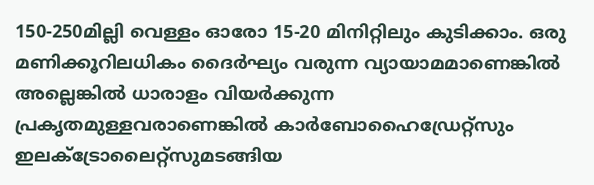150-250മില്ലി വെള്ളം ഓരോ 15-20 മിനിറ്റിലും കുടിക്കാം. ഒരു മണിക്കൂറിലധികം ദൈര്‍ഘ്യം വരുന്ന വ്യായാമമാണെങ്കില്‍ അല്ലെങ്കില്‍ ധാരാളം വിയര്‍ക്കുന്ന പ്രകൃതമുള്ളവരാണെങ്കില്‍ കാര്‍ബോഹൈഡ്രേറ്റ്‌സും ഇലക്ട്രോലൈറ്റ്‌സുമടങ്ങിയ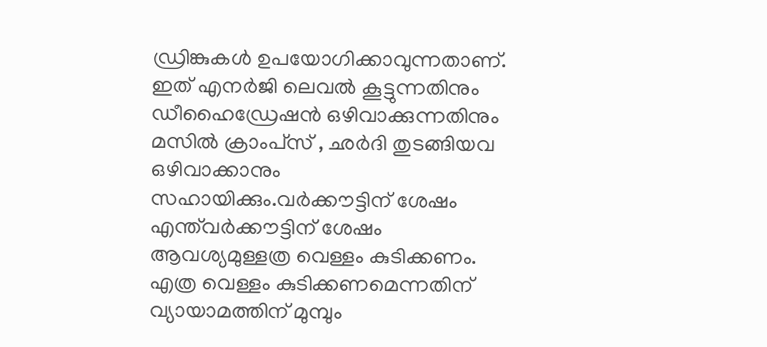ഡ്രിങ്കുകള്‍ ഉപയോഗിക്കാവുന്നതാണ്‌. ഇത്‌ എനര്‍ജി ലെവല്‍ കൂട്ടുന്നതിനും ഡീഹൈഡ്രേഷന്‍ ഒഴിവാക്കുന്നതിനും മസില്‍ ക്രാംപ്‌സ്‌ , ഛര്‍ദി തുടങ്ങിയവ ഒഴിവാക്കാനും സഹായിക്കും.വര്‍ക്കൗട്ടിന്‌ ശേഷം എന്ത്‌വര്‍ക്കൗട്ടിന്‌ ശേഷം ആവശ്യമുള്ളത്ര വെള്ളം കുടിക്കണം. എത്ര വെള്ളം കുടിക്കണമെന്നതിന്‌ വ്യായാമത്തിന്‌ മുമ്പും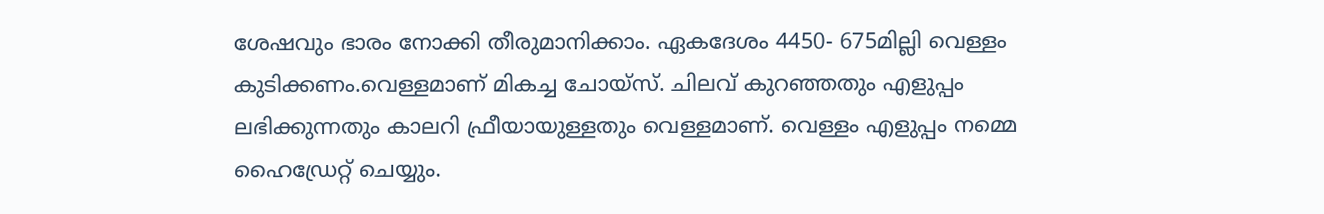ശേഷവും ഭാരം നോക്കി തീരുമാനിക്കാം. ഏകദേശം 4450- 675മില്ലി വെള്ളം കുടിക്കണം.വെള്ളമാണ്‌ മികച്ച ചോയ്‌സ്‌. ചിലവ്‌ കുറഞ്ഞതും എളുപ്പം ലഭിക്കുന്നതും കാലറി ഫ്രീയായുള്ളതും വെള്ളമാണ്‌. വെള്ളം എളുപ്പം നമ്മെ ഹൈഡ്രേറ്റ്‌ ചെയ്യും.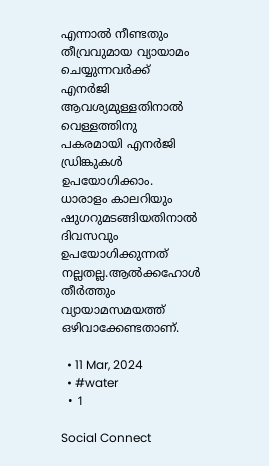എന്നാല്‍ നീണ്ടതും തീവ്രവുമായ വ്യായാമം ചെയ്യുന്നവര്‍ക്ക്‌ എനര്‍ജി ആവശ്യമുള്ളതിനാല്‍ വെള്ളത്തിനു പകരമായി എനര്‍ജി ഡ്രിങ്കുകള്‍ ഉപയോഗിക്കാം. ധാരാളം കാലറിയും ഷുഗറുമടങ്ങിയതിനാല്‍ ദിവസവും ഉപയോഗിക്കുന്നത്‌ നല്ലതല്ല.ആല്‍ക്കഹോള്‍ തീര്‍ത്തും വ്യായാമസമയത്ത്‌ ഒഴിവാക്കേണ്ടതാണ്‌.

  • 11 Mar, 2024
  • #water
  • 1

Social Connect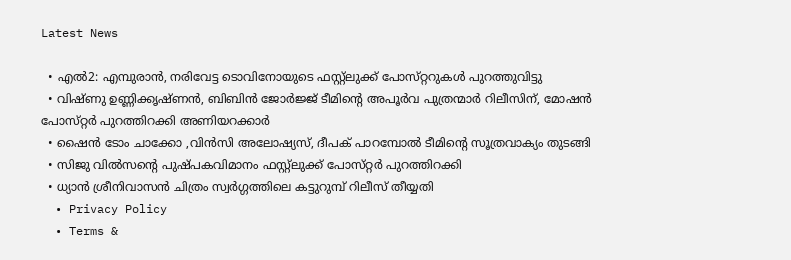Latest News

  • എല്‍2: എമ്പുരാന്‍, നരിവേട്ട ടൊവിനോയുടെ ഫസ്റ്റ്‌ലുക്ക്‌ പോസ്‌റ്ററുകള്‍ പുറത്തുവിട്ടു
  • വിഷ്‌ണു ഉണ്ണിക്കൃഷ്‌ണന്‍, ബിബിന്‍ ജോര്‍ജ്ജ്‌ ടീമിന്റെ അപൂര്‍വ പുത്രന്മാര്‍ റിലീസിന്‌, മോഷന്‍ പോസ്‌റ്റര്‍ പുറത്തിറക്കി അണിയറക്കാര്‍
  • ഷൈന്‍ ടോം ചാക്കോ ,വിന്‍സി അലോഷ്യസ്‌, ദീപക്‌ പാറമ്പോല്‍ ടീമിന്റെ സൂത്രവാക്യം തുടങ്ങി
  • സിജു വില്‍സന്റെ പുഷ്‌പകവിമാനം ഫസ്റ്റ്‌ലുക്ക്‌ പോസ്‌റ്റര്‍ പുറത്തിറക്കി
  • ധ്യാന്‍ ശ്രീനിവാസന്‍ ചിത്രം സ്വര്‍ഗ്ഗത്തിലെ കട്ടുറുമ്പ്‌ റിലീസ്‌ തീയ്യതി
  • Privacy Policy
  • Terms &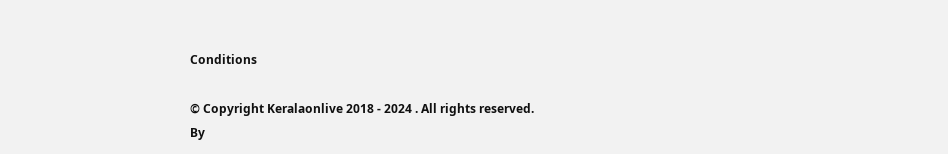Conditions

© Copyright Keralaonlive 2018 - 2024 . All rights reserved.
By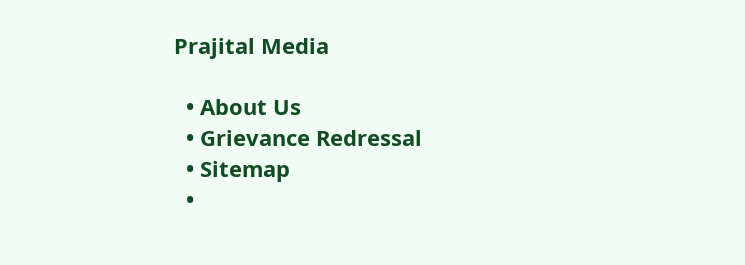Prajital Media

  • About Us
  • Grievance Redressal
  • Sitemap
  •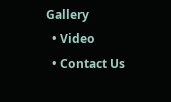Gallery
  • Video
  • Contact Us